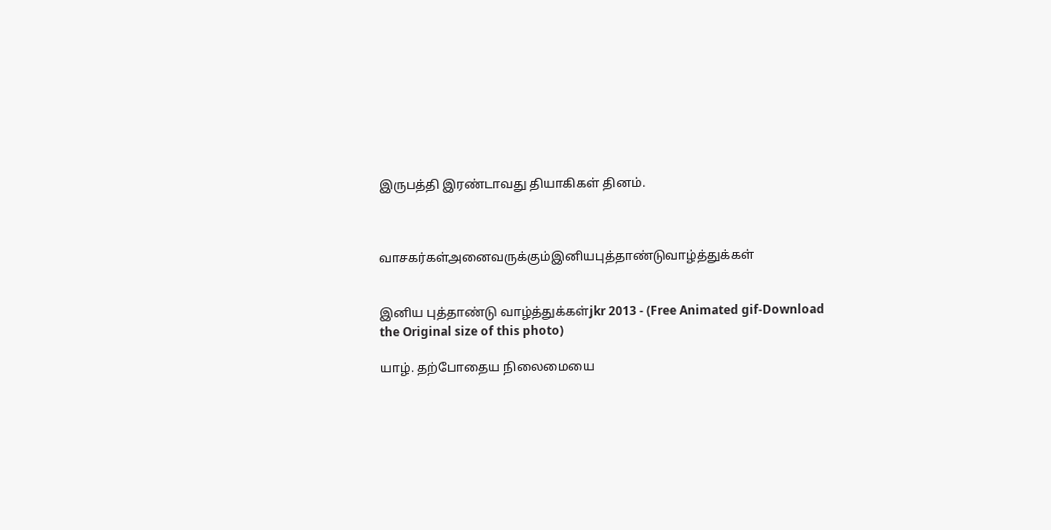இருபத்தி இரண்டாவது தியாகிகள் தினம்.



வாசகர்கள்அனைவருக்கும்இனியபுத்தாண்டுவாழ்த்துக்கள்


இனிய புத்தாண்டு வாழ்த்துக்கள்jkr 2013 - (Free Animated gif-Download the Original size of this photo)

யாழ். தற்போதைய நிலைமையை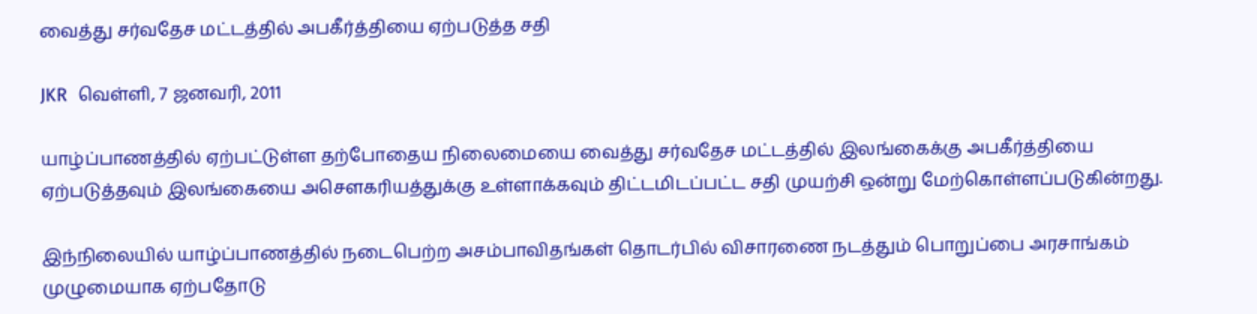வைத்து சர்வதேச மட்டத்தில் அபகீர்த்தியை ஏற்படுத்த சதி

JKR  வெள்ளி, 7 ஜனவரி, 2011

யாழ்ப்பாணத்தில் ஏற்பட்டுள்ள தற்போதைய நிலைமையை வைத்து சர்வதேச மட்டத்தில் இலங்கைக்கு அபகீர்த்தியை ஏற்படுத்தவும் இலங்கையை அசௌகரியத்துக்கு உள்ளாக்கவும் திட்டமிடப்பட்ட சதி முயற்சி ஒன்று மேற்கொள்ளப்படுகின்றது.

இந்நிலையில் யாழ்ப்பாணத்தில் நடைபெற்ற அசம்பாவிதங்கள் தொடர்பில் விசாரணை நடத்தும் பொறுப்பை அரசாங்கம் முழுமையாக ஏற்பதோடு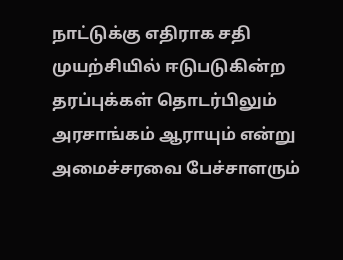நாட்டுக்கு எதிராக சதி முயற்சியில் ஈடுபடுகின்ற தரப்புக்கள் தொடர்பிலும் அரசாங்கம் ஆராயும் என்று அமைச்சரவை பேச்சாளரும்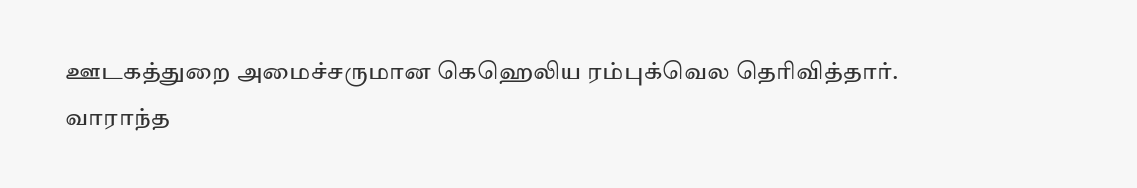ஊடகத்துறை அமைச்சருமான கெஹெலிய ரம்புக்வெல தெரிவித்தார்.
வாராந்த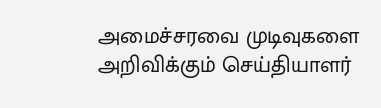அமைச்சரவை முடிவுகளை அறிவிக்கும் செய்தியாளர்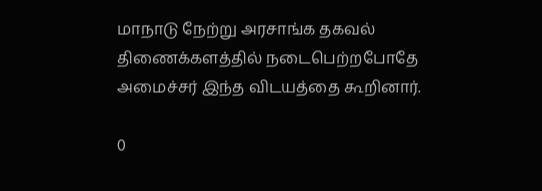மாநாடு நேற்று அரசாங்க தகவல் திணைக்களத்தில் நடைபெற்றபோதே அமைச்சர் இந்த விடயத்தை கூறினார்.

0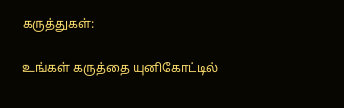கருத்துகள்:

உங்கள் கருத்தை யுனிகோட்டில்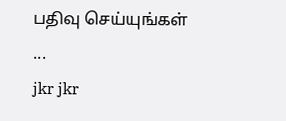பதிவு செய்யுங்கள் ...
jkr jkr